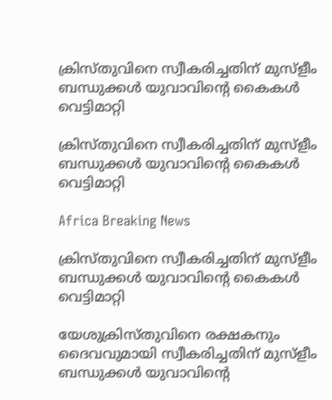ക്രിസ്തുവിനെ സ്വീകരിച്ചതിന് മുസ്ളീം ബന്ധുക്കള്‍ യുവാവിന്റെ കൈകള്‍ വെട്ടിമാറ്റി

ക്രിസ്തുവിനെ സ്വീകരിച്ചതിന് മുസ്ളീം ബന്ധുക്കള്‍ യുവാവിന്റെ കൈകള്‍ വെട്ടിമാറ്റി

Africa Breaking News

ക്രിസ്തുവിനെ സ്വീകരിച്ചതിന് മുസ്ളീം ബന്ധുക്കള്‍ യുവാവിന്റെ കൈകള്‍ വെട്ടിമാറ്റി

യേശുക്രിസ്തുവിനെ രക്ഷകനും ദൈവവുമായി സ്വീകരിച്ചതിന് മുസ്ളീം ബന്ധുക്കള്‍ യുവാവിന്റെ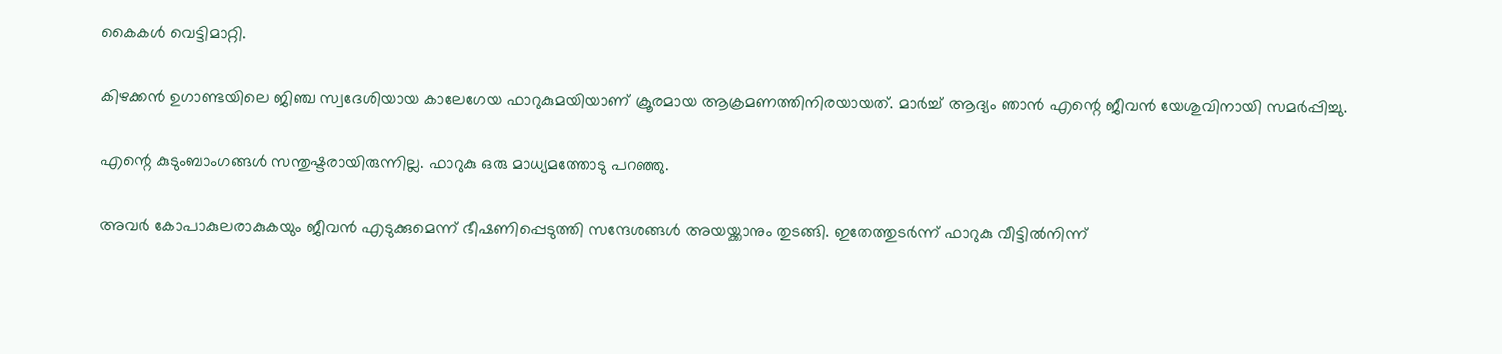കൈകള്‍ വെട്ടിമാറ്റി.

കിഴക്കന്‍ ഉഗാണ്ടയിലെ ജിഞ്ച സ്വദേശിയായ കാലേഗേയ ഫാറുകുമയിയാണ് ക്രൂരമായ ആക്രമണത്തിനിരയായത്. മാര്‍ച്ച് ആദ്യം ഞാന്‍ എന്റെ ജീവന്‍ യേശുവിനായി സമര്‍പ്പിച്ചു.

എന്റെ കുടുംബാംഗങ്ങള്‍ സന്തുഷ്ടരായിരുന്നില്ല. ഫാറുകു ഒരു മാധ്യമത്തോടു പറഞ്ഞു.

അവര്‍ കോപാകുലരാകുകയും ജീവന്‍ എടുക്കുമെന്ന് ഭീഷണിപ്പെടുത്തി സന്ദേശങ്ങള്‍ അയയ്ക്കാനും തുടങ്ങി. ഇതേത്തുടര്‍ന്ന് ഫാറുകു വീട്ടില്‍നിന്ന്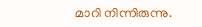മാറി നിന്നിരുന്നു.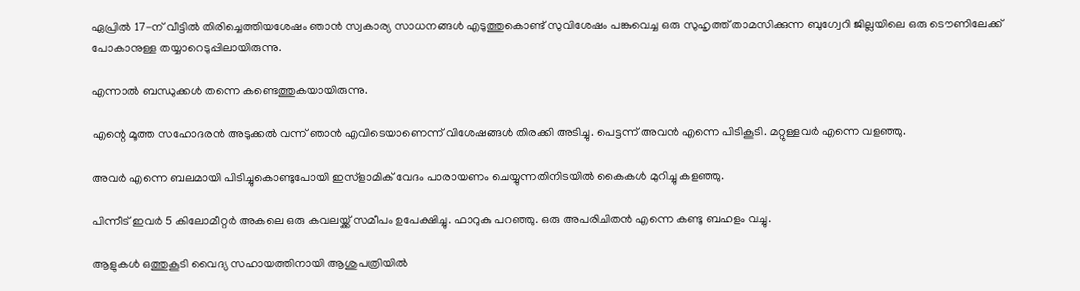ഏപ്രില്‍ 17-ന് വീട്ടില്‍ തിരിച്ചെത്തിയശേഷം ഞാന്‍ സ്വകാര്യ സാധനങ്ങള്‍ എടുത്തുകൊണ്ട് സുവിശേഷം പങ്കുവെച്ച ഒരു സുഹൃത്ത് താമസിക്കുന്ന ബുഗ്വേറി ജില്ലയിലെ ഒരു ടൌണിലേക്ക് പോകാനുള്ള തയ്യാറെടുപ്പിലായിരുന്നു.

എന്നാല്‍ ബന്ധുക്കള്‍ തന്നെ കണ്ടെത്തുകയായിരുന്നു.

എന്റെ മൂത്ത സഹോദരന്‍ അടുക്കല്‍ വന്ന് ഞാന്‍ എവിടെയാണെന്ന് വിശേഷങ്ങള്‍ തിരക്കി അടിച്ചു. പെട്ടന്ന് അവന്‍ എന്നെ പിടികൂടി. മറ്റുള്ളവര്‍ എന്നെ വളഞ്ഞു.

അവര്‍ എന്നെ ബലമായി പിടിച്ചുകൊണ്ടുപോയി ഇസ്ളാമിക് വേദം പാരായണം ചെയ്യുന്നതിനിടയില്‍ കൈകള്‍ മുറിച്ചു കളഞ്ഞു.

പിന്നീട് ഇവര്‍ 5 കിലോമീറ്റര്‍ അകലെ ഒരു കവലയ്ക്ക് സമീപം ഉപേക്ഷിച്ചു. ഫാറുകു പറഞ്ഞു. ഒരു അപരിചിതന്‍ എന്നെ കണ്ടു ബഹളം വച്ചു.

ആളുകള്‍ ഒത്തുകൂടി വൈദ്യ സഹായത്തിനായി ആശുപത്രിയില്‍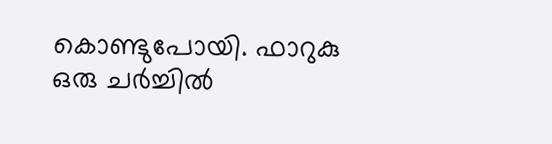കൊണ്ടുപോയി. ഫാറുകു ഒരു ചര്‍ച്ചില്‍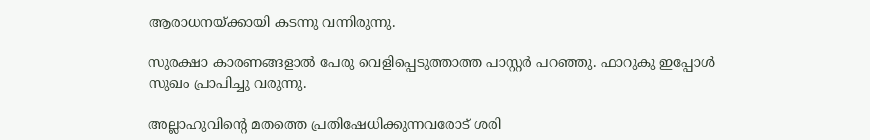ആരാധനയ്ക്കായി കടന്നു വന്നിരുന്നു.

സുരക്ഷാ കാരണങ്ങളാല്‍ പേരു വെളിപ്പെടുത്താത്ത പാസ്റ്റര്‍ പറഞ്ഞു. ഫാറുകു ഇപ്പോള്‍ സുഖം പ്രാപിച്ചു വരുന്നു.

അല്ലാഹുവിന്റെ മതത്തെ പ്രതിഷേധിക്കുന്നവരോട് ശരി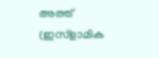അത്ത് (ഇസ്ളാമിക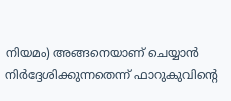നിയമം) അങ്ങനെയാണ് ചെയ്യാന്‍ നിര്‍ദ്ദേശിക്കുന്നതെന്ന് ഫാറുകുവിന്റെ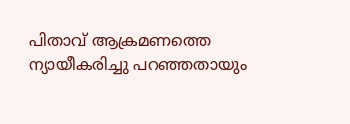പിതാവ് ആക്രമണത്തെ ന്യായീകരിച്ചു പറഞ്ഞതായും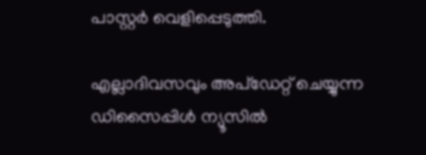പാസ്റ്റര്‍ വെളിപ്പെടുത്തി.

എല്ലാദിവസവും അപ്ഡേറ്റ് ചെയ്യുന്ന ഡിസൈപ്പിൾ ന്യൂസിൽ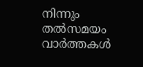നിന്നും തൽസമയം വാർത്തകൾ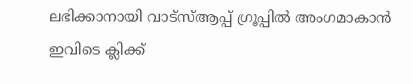ലഭിക്കാനായി വാട്സ്ആപ്പ് ഗ്രൂപ്പിൽ അംഗമാകാൻ ഇവിടെ ക്ലിക്ക്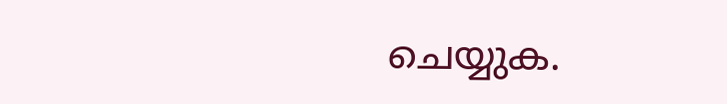ചെയ്യുക.